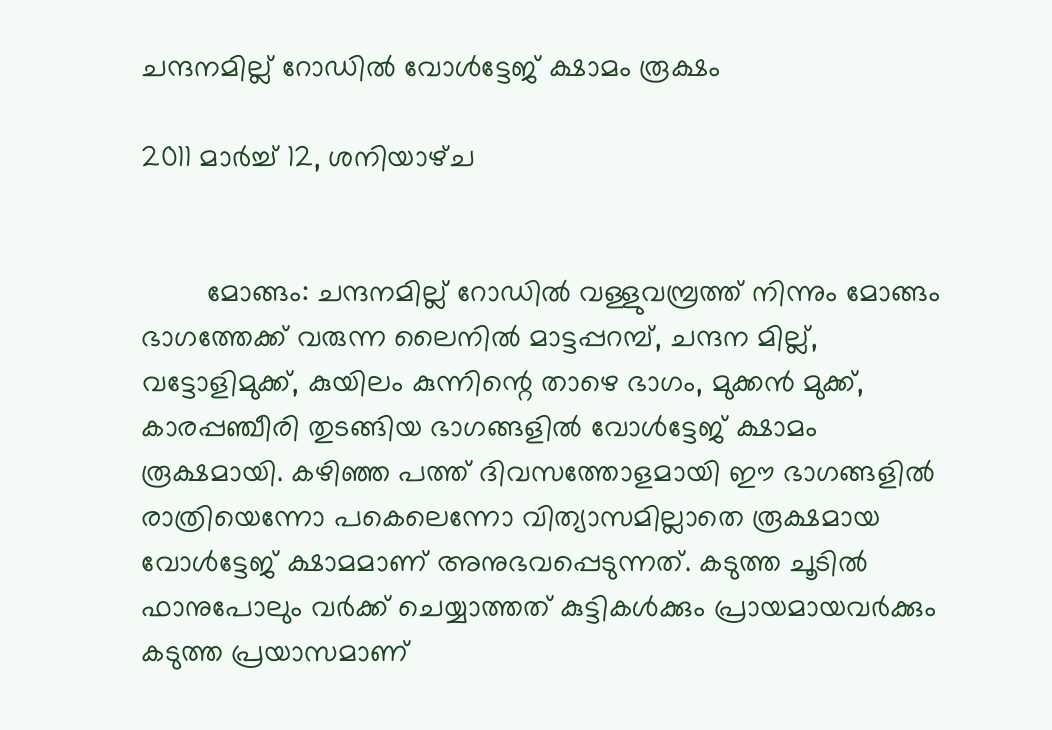ചന്ദനമില്ല് റോഡില്‍ വോള്‍ട്ടേജ് ക്ഷാമം രൂക്ഷം

2011 മാർച്ച് 12, ശനിയാഴ്‌ച


        മോങ്ങം: ചന്ദനമില്ല് റോഡില്‍ വള്ളുവമ്പ്രത്ത് നിന്നും മോങ്ങം ഭാഗത്തേക്ക് വരുന്ന ലൈനില്‍ മാട്ടപ്പറമ്പ്, ചന്ദന മില്ല്, വട്ടോളിമുക്ക്, കുയിലം കുന്നിന്റെ താഴെ ഭാഗം, മുക്കന്‍ മുക്ക്, കാരപ്പഞ്ചീരി തുടങ്ങിയ ഭാഗങ്ങളില്‍ വോള്‍ട്ടേജ് ക്ഷാമം രൂക്ഷമായി. കഴിഞ്ഞ പത്ത് ദിവസത്തോളമായി ഈ ഭാഗങ്ങളില്‍ രാത്രിയെന്നോ പകെലെന്നോ വിത്യാസമില്ലാതെ രൂക്ഷമായ വോള്‍ട്ടേജ് ക്ഷാമമാണ് അനുഭവപ്പെടുന്നത്. കടുത്ത ചൂടില്‍ ഫാനുപോലും വര്‍ക്ക് ചെയ്യാത്തത് കുട്ടികള്‍ക്കും പ്രായമായവര്‍ക്കും കടുത്ത പ്രയാസമാണ്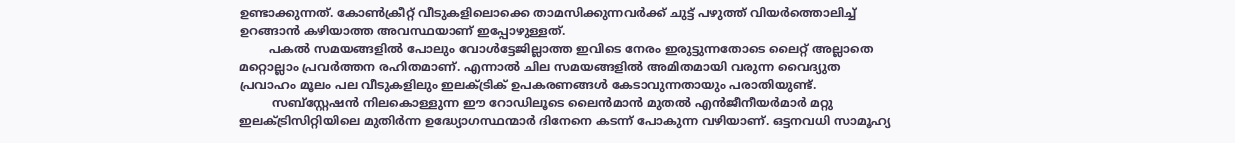ഉണ്ടാക്കുന്നത്. കോണ്‍ക്രീറ്റ് വീടുകളിലൊക്കെ താമസിക്കുന്നവര്‍ക്ക് ചുട്ട് പഴുത്ത് വിയര്‍ത്തൊലിച്ച് ഉറങ്ങാന്‍ കഴിയാത്ത അവസ്ഥയാണ് ഇപ്പോഴുള്ളത്.
        പകല്‍ സമയങ്ങളില്‍ പോലും വോള്‍ട്ടേജില്ലാത്ത ഇവിടെ നേരം ഇരുട്ടുന്നതോടെ ലൈറ്റ് അല്ലാതെ മറ്റൊല്ലാം പ്രവര്‍ത്തന രഹിതമാണ്. എന്നാല്‍ ചില സമയങ്ങളില്‍ അമിതമായി വരുന്ന വൈദ്യുത പ്രവാഹം മൂലം പല വീടുകളിലും ഇലക്‍ട്രിക് ഉപകരണങ്ങള്‍ കേടാവുന്നതായും പരാതിയുണ്ട്.
         സബ്സ്റ്റേഷന്‍ നിലകൊള്ളുന്ന ഈ റോഡിലൂടെ ലൈന്‍‌മാന്‍ മുതല്‍ എന്‍‌ജീനീയര്‍മാര്‍ മറ്റു ഇലക്‍ട്രിസിറ്റിയിലെ മുതിര്‍ന്ന ഉദ്ധ്യോഗസ്ഥന്മാര്‍ ദിനേനെ കടന്ന് പോകുന്ന വഴിയാണ്. ഒട്ടനവധി സാമൂഹ്യ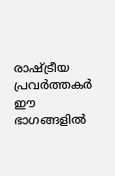രാഷ്ട്രീയ പ്രവര്‍ത്തകര്‍ ഈ ഭാഗങ്ങളില്‍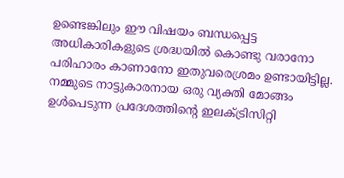ഉണ്ടെങ്കിലും ഈ വിഷയം ബന്ധപ്പെട്ട അധികാരികളുടെ ശ്രദ്ധയില്‍ കൊണ്ടു വരാനോ പരിഹാരം കാണാനോ ഇതുവരെശ്രമം ഉണ്ടായിട്ടില്ല. നമ്മുടെ നാട്ടുകാരനായ ഒരു വ്യക്തി മോങ്ങം ഉള്‍പെടുന്ന പ്രദേശത്തിന്റെ ഇലക്ട്രിസിറ്റി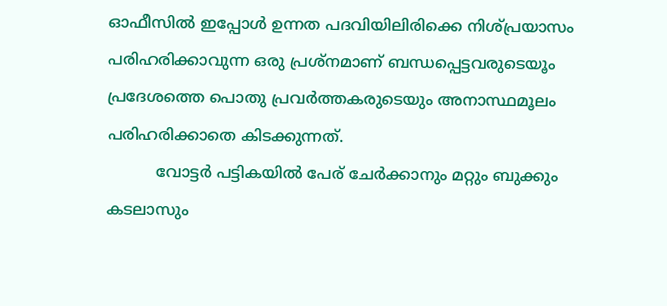ഓഫീസില്‍ ഇപ്പോള്‍ ഉന്നത പദവിയിലിരിക്കെ നിശ്പ്രയാസം പരിഹരിക്കാവുന്ന ഒരു പ്രശ്നമാണ് ബന്ധപ്പെട്ടവരുടെയൂം പ്രദേശത്തെ പൊതു പ്രവര്‍ത്തകരുടെയും അനാസ്ഥമൂലം പരിഹരിക്കാതെ കിടക്കുന്നത്.
          വോട്ടര്‍ പട്ടികയില്‍ പേര് ചേര്‍ക്കാനും മറ്റും ബുക്കും കടലാസും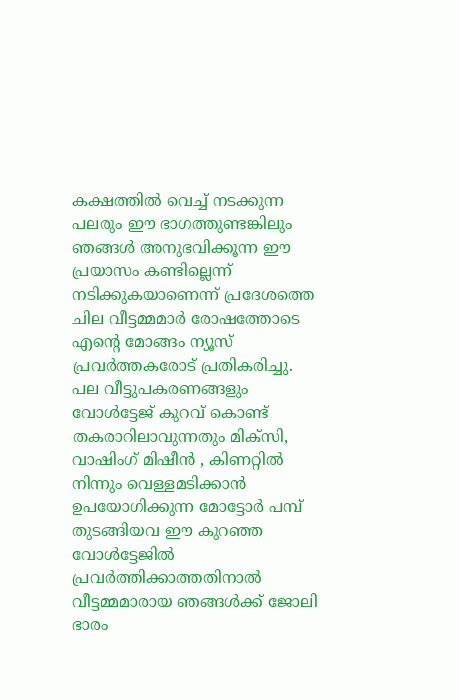കക്ഷത്തില്‍ വെച്ച് നടക്കുന്ന പലരും ഈ ഭാഗത്തുണ്ടങ്കിലും ഞങ്ങള്‍ അനുഭവിക്കൂന്ന ഈ പ്രയാസം കണ്ടില്ലെന്ന് നടിക്കുകയാണെന്ന് പ്രദേശത്തെ ചില വീട്ടമ്മമാര്‍ രോഷത്തോടെ എന്റെ മോങ്ങം ന്യൂസ് പ്രവര്‍ത്തകരോട് പ്രതികരിച്ചു. പല വീട്ടുപകരണങ്ങളും വോള്‍ട്ടേജ് കുറവ് കൊണ്ട് തകരാറിലാവുന്നതും മിക്സി, വാഷിംഗ് മിഷീന്‍ , കിണറ്റില്‍ നിന്നും വെള്ളമടിക്കാന്‍ ഉപയോഗിക്കുന്ന മോട്ടോര്‍ പമ്പ് തുടങ്ങിയവ ഈ കുറഞ്ഞ വോള്‍ട്ടേജില്‍ പ്രവര്‍ത്തിക്കാത്തതിനാല്‍ വീട്ടമ്മമാരായ ഞങ്ങള്‍ക്ക് ജോലി ഭാരം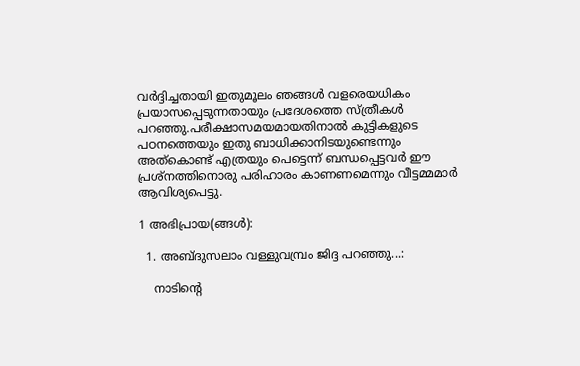വര്‍ദ്ദിച്ചതായി ഇതുമൂലം ഞങ്ങള്‍ വളരെയധികം പ്രയാസപ്പെടുന്നതായും പ്രദേശത്തെ സ്ത്രീകള്‍ പറഞ്ഞു.പരീക്ഷാസമയമായതിനാല്‍ കുട്ടികളുടെ പഠനത്തെയും ഇതു ബാധിക്കാനിടയുണ്ടെന്നും അത്കൊണ്ട് എത്രയും പെട്ടെന്ന് ബന്ധപ്പെട്ടവര്‍ ഈ പ്രശ്നത്തിനൊരു പരിഹാരം കാണണമെന്നും വീട്ടമ്മമാര്‍ ആവിശ്യപെട്ടു.

1 അഭിപ്രായ(ങ്ങള്‍):

  1. അബ്ദുസലാം വള്ളുവമ്പ്രം ജിദ്ദ പറഞ്ഞു...:

    നാടിന്റെ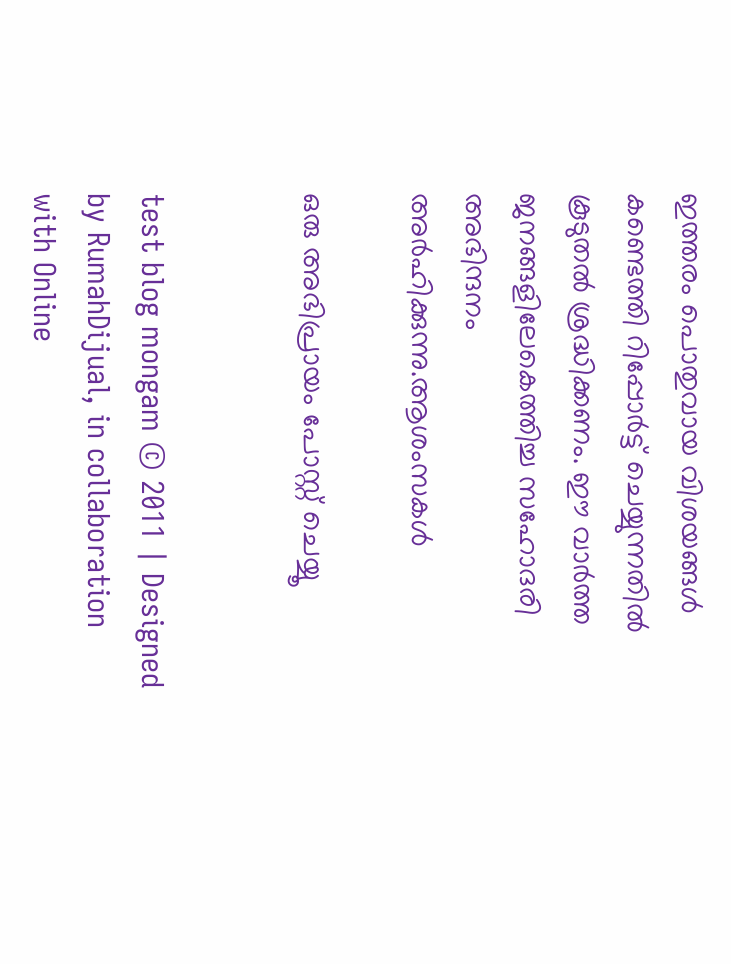ഇത്തരം പൊതുവായ വിശയങ്ങള്‍ കണ്ടെത്തി റിപ്പോര്‍ട്ട് ചെയ്യുന്നതില്‍ കൂടുതല്‍ ശ്രദ്ധിക്കണം. ഈ വാര്‍ത്ത ജനങ്ങളിലേകെത്തിച്ച സഹോദരി അഭിന്ദനം അര്‍ഹിക്കുന്നു.ആശംസകള്‍

ഒരു അഭിപ്രായം പോസ്റ്റ് ചെയ്യൂ


test blog mongam © 2011 | Designed by RumahDijual, in collaboration with Online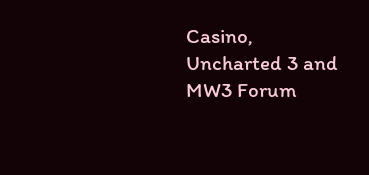Casino, Uncharted 3 and MW3 Forum